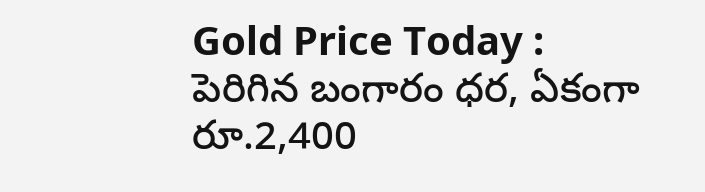Gold Price Today : పెరిగిన బంగారం ధర, ఏకంగా రూ.2,400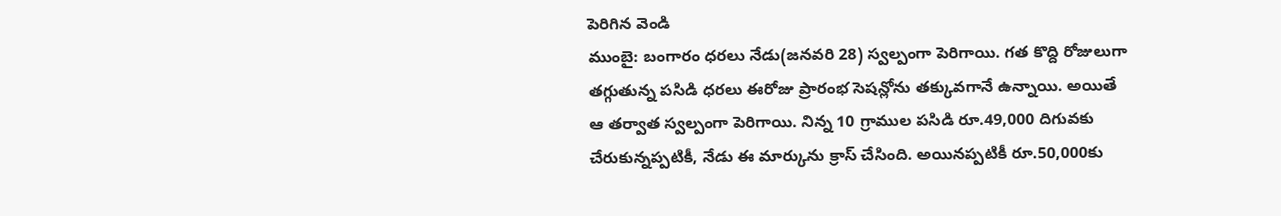పెరిగిన వెండి
ముంబై: బంగారం ధరలు నేడు(జనవరి 28) స్వల్పంగా పెరిగాయి. గత కొద్ది రోజులుగా తగ్గుతున్న పసిడి ధరలు ఈరోజు ప్రారంభ సెషన్లోను తక్కువగానే ఉన్నాయి. అయితే ఆ తర్వాత స్వల్పంగా పెరిగాయి. నిన్న 10 గ్రాముల పసిడి రూ.49,000 దిగువకు చేరుకున్నప్పటికీ, నేడు ఈ మార్కును క్రాస్ చేసింది. అయినప్పటికీ రూ.50,000కు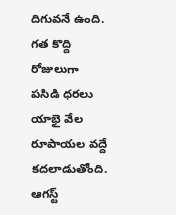దిగువనే ఉంది. గత కొద్ది రోజులుగా పసిడి ధరలు యాభై వేల రూపాయల వద్దే కదలాడుతోంది. ఆగస్ట్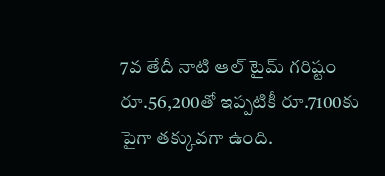7వ తేదీ నాటి ఆల్ టైమ్ గరిష్టం రూ.56,200తో ఇప్పటికీ రూ.7100కు పైగా తక్కువగా ఉంది.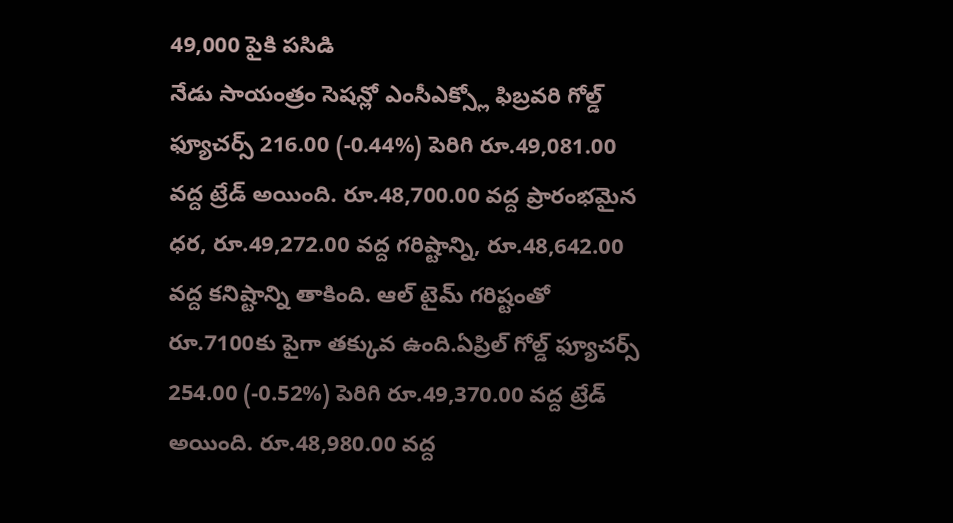49,000 పైకి పసిడి
నేడు సాయంత్రం సెషన్లో ఎంసీఎక్స్లో ఫిబ్రవరి గోల్డ్ ఫ్యూచర్స్ 216.00 (-0.44%) పెరిగి రూ.49,081.00 వద్ద ట్రేడ్ అయింది. రూ.48,700.00 వద్ద ప్రారంభమైన ధర, రూ.49,272.00 వద్ద గరిష్టాన్ని, రూ.48,642.00 వద్ద కనిష్టాన్ని తాకింది. ఆల్ టైమ్ గరిష్టంతో రూ.7100కు పైగా తక్కువ ఉంది.ఏప్రిల్ గోల్డ్ ఫ్యూచర్స్ 254.00 (-0.52%) పెరిగి రూ.49,370.00 వద్ద ట్రేడ్ అయింది. రూ.48,980.00 వద్ద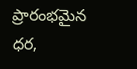ప్రారంభమైన ధర,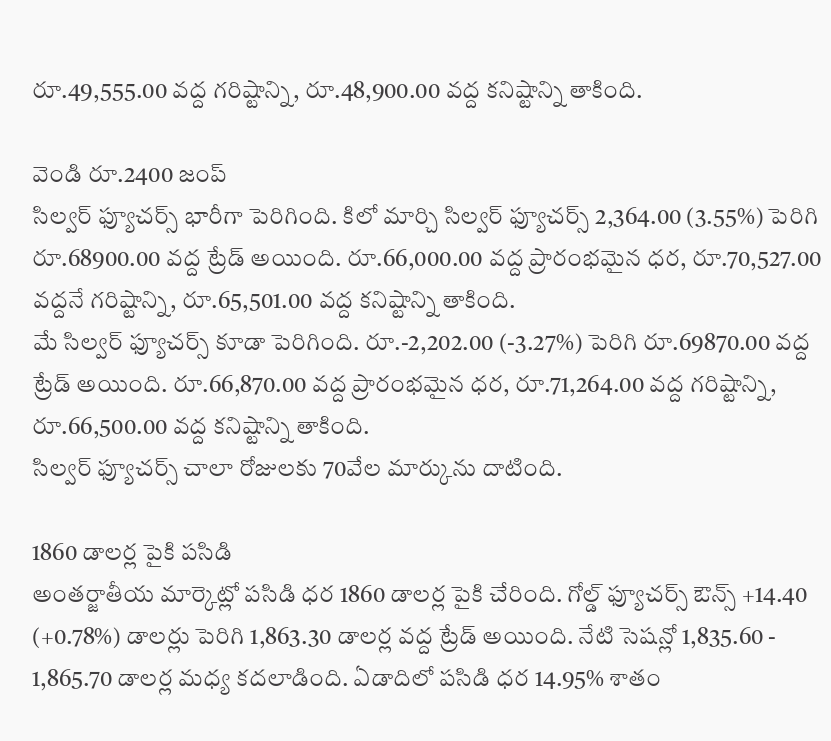రూ.49,555.00 వద్ద గరిష్టాన్ని, రూ.48,900.00 వద్ద కనిష్టాన్ని తాకింది.

వెండి రూ.2400 జంప్
సిల్వర్ ఫ్యూచర్స్ భారీగా పెరిగింది. కిలో మార్చి సిల్వర్ ఫ్యూచర్స్ 2,364.00 (3.55%) పెరిగి రూ.68900.00 వద్ద ట్రేడ్ అయింది. రూ.66,000.00 వద్ద ప్రారంభమైన ధర, రూ.70,527.00 వద్దనే గరిష్టాన్ని, రూ.65,501.00 వద్ద కనిష్టాన్ని తాకింది.
మే సిల్వర్ ఫ్యూచర్స్ కూడా పెరిగింది. రూ.-2,202.00 (-3.27%) పెరిగి రూ.69870.00 వద్ద ట్రేడ్ అయింది. రూ.66,870.00 వద్ద ప్రారంభమైన ధర, రూ.71,264.00 వద్ద గరిష్టాన్ని, రూ.66,500.00 వద్ద కనిష్టాన్ని తాకింది.
సిల్వర్ ఫ్యూచర్స్ చాలా రోజులకు 70వేల మార్కును దాటింది.

1860 డాలర్ల పైకి పసిడి
అంతర్జాతీయ మార్కెట్లో పసిడి ధర 1860 డాలర్ల పైకి చేరింది. గోల్డ్ ఫ్యూచర్స్ ఔన్స్ +14.40 (+0.78%) డాలర్లు పెరిగి 1,863.30 డాలర్ల వద్ద ట్రేడ్ అయింది. నేటి సెషన్లో 1,835.60 - 1,865.70 డాలర్ల మధ్య కదలాడింది. ఏడాదిలో పసిడి ధర 14.95% శాతం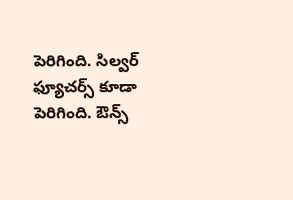పెరిగింది. సిల్వర్ ఫ్యూచర్స్ కూడా పెరిగింది. ఔన్స్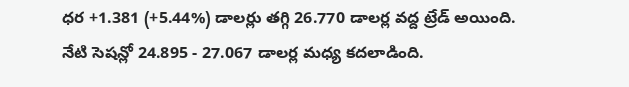ధర +1.381 (+5.44%) డాలర్లు తగ్గి 26.770 డాలర్ల వద్ద ట్రేడ్ అయింది. నేటి సెషన్లో 24.895 - 27.067 డాలర్ల మధ్య కదలాడింది.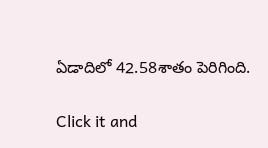ఏడాదిలో 42.58శాతం పెరిగింది.


Click it and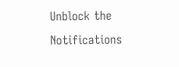Unblock the Notifications